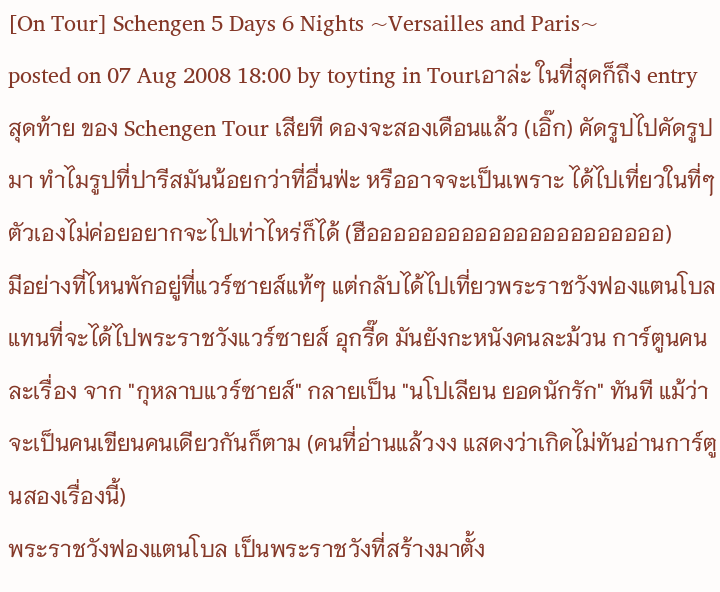[On Tour] Schengen 5 Days 6 Nights ~Versailles and Paris~
posted on 07 Aug 2008 18:00 by toyting in Tourเอาล่ะ ในที่สุดก็ถึง entry สุดท้าย ของ Schengen Tour เสียที ดองจะสองเดือนแล้ว (เอิ๊ก) คัดรูปไปคัดรูปมา ทำไมรูปที่ปารีสมันน้อยกว่าที่อื่นฟ่ะ หรืออาจจะเป็นเพราะ ได้ไปเที่ยวในที่ๆ ตัวเองไม่ค่อยอยากจะไปเท่าไหร่ก็ได้ (ฮืออออออออออออออออออออออ)
มีอย่างที่ไหนพักอยู่ที่แวร์ซายส์แท้ๆ แต่กลับได้ไปเที่ยวพระราชวังฟองแตนโบลแทนที่จะได้ไปพระราชวังแวร์ซายส์ อุกรี๊ด มันยังกะหนังคนละม้วน การ์ตูนคนละเรื่อง จาก "กุหลาบแวร์ซายส์" กลายเป็น "นโปเลียน ยอดนักรัก" ทันที แม้ว่าจะเป็นคนเขียนคนเดียวกันก็ตาม (คนที่อ่านแล้วงง แสดงว่าเกิดไม่ทันอ่านการ์ตูนสองเรื่องนี้)
พระราชวังฟองแตนโบล เป็นพระราชวังที่สร้างมาตั้ง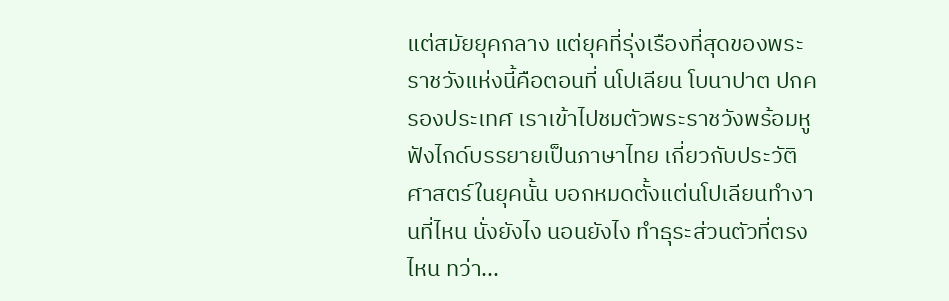แต่สมัยยุคกลาง แต่ยุคที่รุ่งเรืองที่สุดของพระราชวังแห่งนี้คือตอนที่ นโปเลียน โบนาปาต ปกครองประเทศ เราเข้าไปชมตัวพระราชวังพร้อมหูฟังไกด์บรรยายเป็นภาษาไทย เกี่ยวกับประวัติศาสตร์ในยุคนั้น บอกหมดตั้งแต่นโปเลียนทำงานที่ไหน นั่งยังไง นอนยังไง ทำธุระส่วนตัวที่ตรงไหน ทว่า...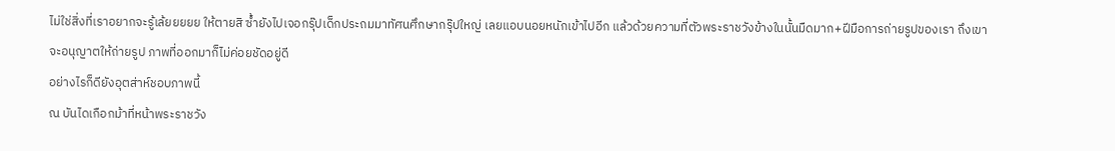ไม่ใช่สิ่งที่เราอยากจะรู้เล้ยยยยย ให้ตายสิ ซ้ำยังไปเจอกรุ๊ปเด็กประถมมาทัศนศึกษากรุ๊ปใหญ่ เลยแอบนอยหนักเข้าไปอีก แล้วด้วยความที่ตัวพระราชวังข้างในนั้นมืดมาก+ฝีมือการถ่ายรูปของเรา ถึงเขาจะอนุญาตให้ถ่ายรูป ภาพที่ออกมาก็ไม่ค่อยชัดอยู่ดี
อย่างไรก็ดียังอุตส่าห์ชอบภาพนี้
ณ บันไดเกือกม้าที่หน้าพระราชวัง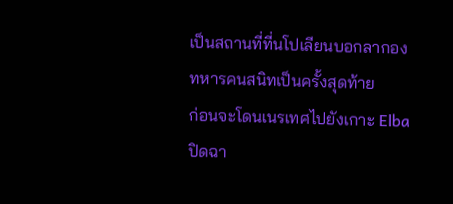เป็นสถานที่ที่นโปเลียนบอกลากองทหารคนสนิทเป็นครั้งสุดท้าย
ก่อนจะโดนเนรเทศไปยังเกาะ Elba ปิดฉา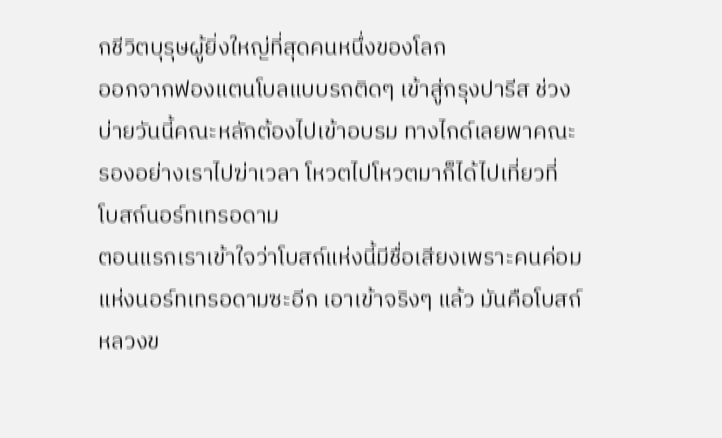กชีวิตบุรุษผู้ยิ่งใหญ่ที่สุดคนหนึ่งของโลก
ออกจากฟองแตนโบลแบบรถติดๆ เข้าสู่กรุงปารีส ช่วงบ่ายวันนี้คณะหลักต้องไปเข้าอบรม ทางไกด์เลยพาคณะรองอย่างเราไปฆ่าเวลา โหวตไปโหวตมาก็ได้ไปเที่ยวที่
โบสถ์นอร์ทเทรอดาม
ตอนแรกเราเข้าใจว่าโบสถ์แห่งนี้มีชื่อเสียงเพราะคนค่อมแห่งนอร์ทเทรอดามซะอีก เอาเข้าจริงๆ แล้ว มันคือโบสถ์หลวงข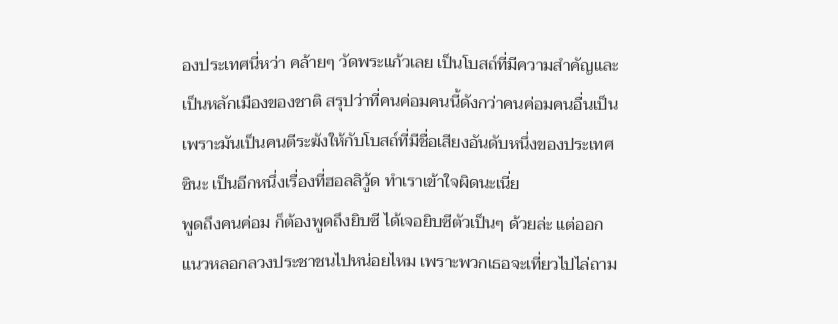องประเทศนี่หว่า คล้ายๆ วัดพระแก้วเลย เป็นโบสถ์ที่มีความสำคัญและเป็นหลักเมืองของชาติ สรุปว่าที่คนค่อมคนนี้ดังกว่าคนค่อมคนอื่นเป็นเพราะมันเป็นคนตีระฆังให้กับโบสถ์ที่มีชื่อเสียงอันดับหนึ่งของประเทศซินะ เป็นอีกหนึ่งเรื่องที่ฮอลลิวู้ด ทำเราเข้าใจผิดนะเนี่ย
พูดถึงคนค่อม ก็ต้องพูดถึงยิบซี ได้เจอยิบซีตัวเป็นๆ ด้วยล่ะ แต่ออกแนวหลอกลวงประชาชนไปหน่อยไหม เพราะพวกเธอจะเที่ยวไปไล่ถาม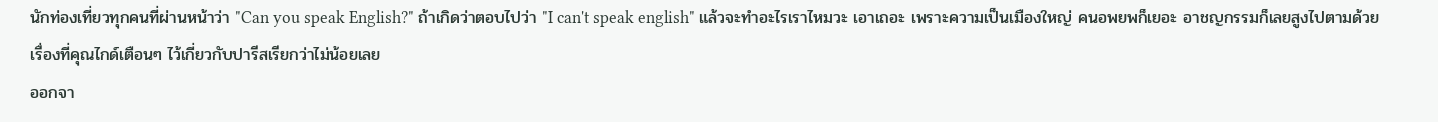นักท่องเที่ยวทุกคนที่ผ่านหน้าว่า "Can you speak English?" ถ้าเกิดว่าตอบไปว่า "I can't speak english" แล้วจะทำอะไรเราไหมวะ เอาเถอะ เพราะความเป็นเมืองใหญ่ คนอพยพก็เยอะ อาชญกรรมก็เลยสูงไปตามด้วย เรื่องที่คุณไกด์เตือนๆ ไว้เกี่ยวกับปารีสเรียกว่าไม่น้อยเลย
ออกจา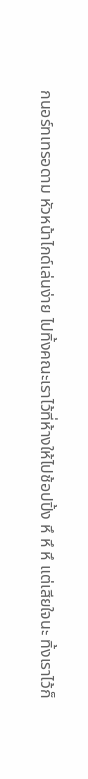กนอร์ทเทรอดาม หัวหน้าไกด์เล่นง่าย ไปทิ้งคณะเราไว้ที่ห้างให้ไปช้อปปิ้ง หึ หึ หึ แต่เสียใจนะ ทิ้งเราไว้ก็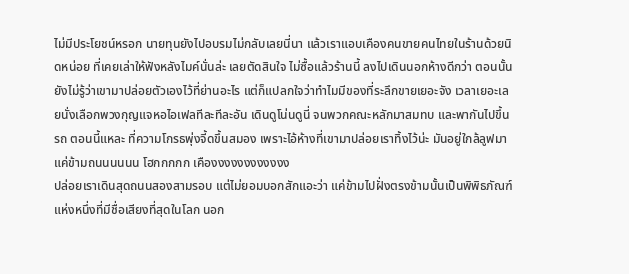ไม่มีประโยชน์หรอก นายทุนยังไปอบรมไม่กลับเลยนี่นา แล้วเราแอบเคืองคนขายคนไทยในร้านด้วยนิดหน่อย ที่เคยเล่าให้ฟังหลังไมค์นั่นล่ะ เลยตัดสินใจ ไม่ซื้อแล้วร้านนี้ ลงไปเดินนอกห้างดีกว่า ตอนนั้นยังไม่รู้ว่าเขามาปล่อยตัวเองไว้ที่ย่านอะไร แต่ก็แปลกใจว่าทำไมมีของที่ระลึกขายเยอะจัง เวลาเยอะเลยนั่งเลือกพวงกุญแจหอไอเฟลทีละทีละอัน เดินดูโน่นดูนี่ จนพวกคณะหลักมาสมทบ และพากันไปขึ้นรถ ตอนนี้แหละ ที่ความโกรธพุ่งจี้ดขึ้นสมอง เพราะไอ้ห้างที่เขามาปล่อยเราทิ้งไว้น่ะ มันอยู่ใกล้ลูฟมาแค่ข้ามถนนนนนน โฮกกกกก เคืองงงงงงงงงงงง
ปล่อยเราเดินสุดถนนสองสามรอบ แต่ไม่ยอมบอกสักแอะว่า แค่ข้ามไปฝั่งตรงข้ามนั้นเป็นพิพิธภัณฑ์แห่งหนึ่งที่มีชื่อเสียงที่สุดในโลก นอก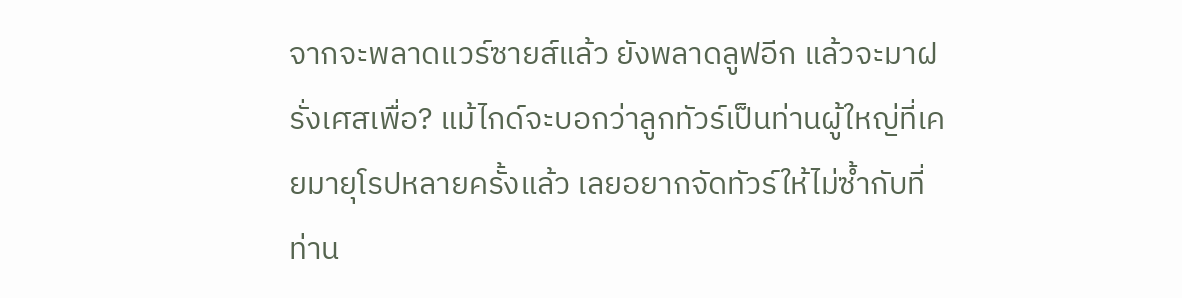จากจะพลาดแวร์ซายส์แล้ว ยังพลาดลูฟอีก แล้วจะมาฝรั่งเศสเพื่อ? แม้ไกด์จะบอกว่าลูกทัวร์เป็นท่านผู้ใหญ่ที่เคยมายุโรปหลายครั้งแล้ว เลยอยากจัดทัวร์ให้ไม่ซ้ำกับที่ท่าน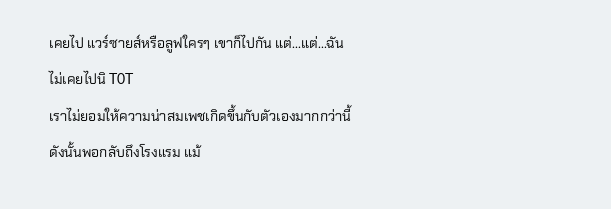เคยไป แวร์ซายส์หรือลูฟใครๆ เขาก็ไปกัน แต่...แต่...ฉันไม่เคยไปนิ T0T
เราไม่ยอมให้ความน่าสมเพชเกิดขึ้นกับตัวเองมากกว่านี้ ดังนั้นพอกลับถึงโรงแรม แม้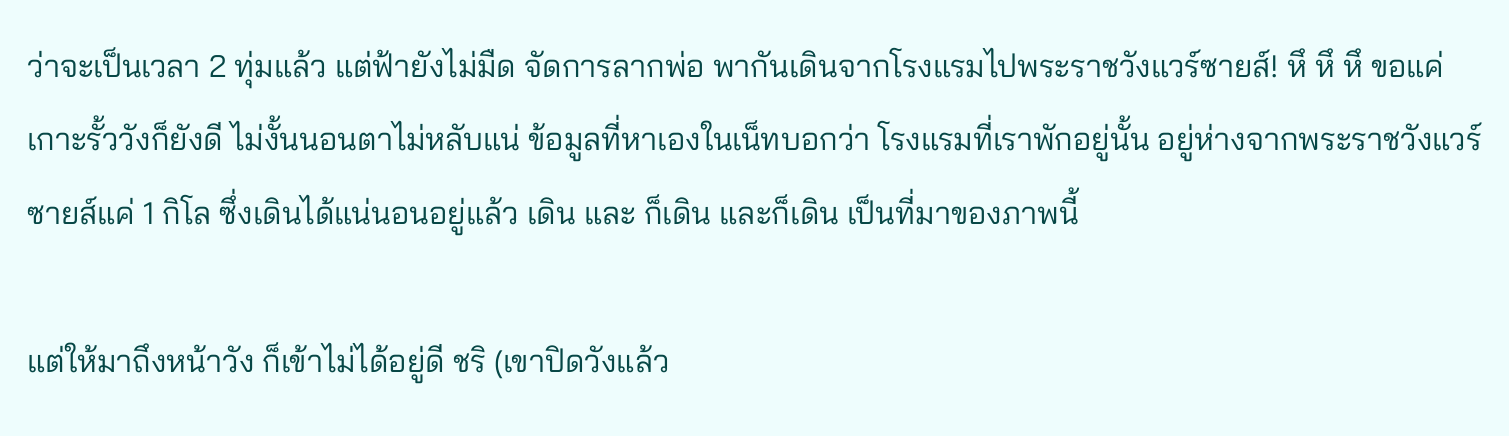ว่าจะเป็นเวลา 2 ทุ่มแล้ว แต่ฟ้ายังไม่มืด จัดการลากพ่อ พากันเดินจากโรงแรมไปพระราชวังแวร์ซายส์! หึ หึ หึ ขอแค่เกาะรั้ววังก็ยังดี ไม่งั้นนอนตาไม่หลับแน่ ข้อมูลที่หาเองในเน็ทบอกว่า โรงแรมที่เราพักอยู่นั้น อยู่ห่างจากพระราชวังแวร์ซายส์แค่ 1 กิโล ซึ่งเดินได้แน่นอนอยู่แล้ว เดิน และ ก็เดิน และก็เดิน เป็นที่มาของภาพนี้

แต่ให้มาถึงหน้าวัง ก็เข้าไม่ได้อยู่ดี ชริ (เขาปิดวังแล้ว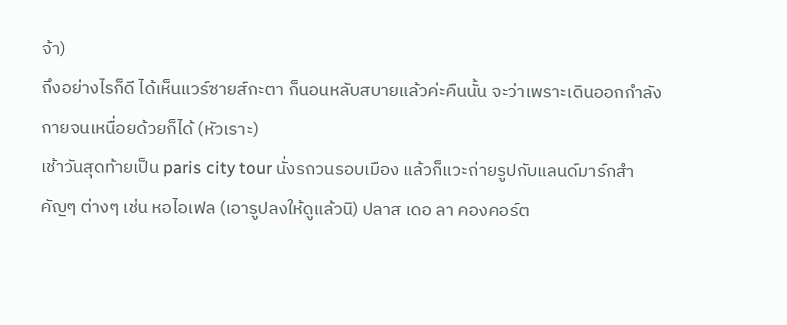จ้า)
ถึงอย่างไรก็ดี ได้เห็นแวร์ซายส์กะตา ก็นอนหลับสบายแล้วค่ะคืนนั้น จะว่าเพราะเดินออกกำลังกายจนเหนื่อยด้วยก็ได้ (หัวเราะ)
เช้าวันสุดท้ายเป็น paris city tour นั่งรถวนรอบเมือง แล้วก็แวะถ่ายรูปกับแลนด์มาร์กสำคัญๆ ต่างๆ เช่น หอไอเฟล (เอารูปลงให้ดูแล้วนิ) ปลาส เดอ ลา คองคอร์ต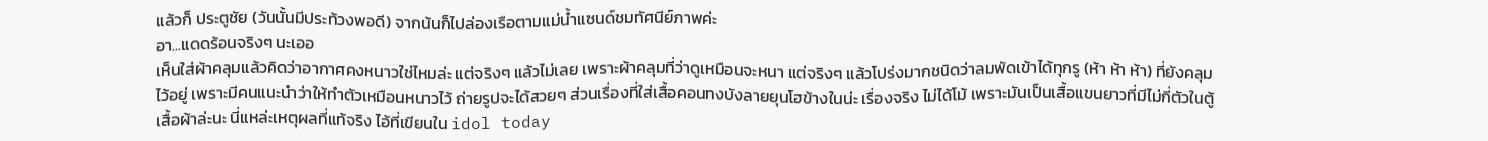แล้วก็ ประตูชัย (วันนั้นมีประท้วงพอดี) จากน้นก็ไปล่องเรือตามแม่น้ำแซนด์ชมทัศนีย์ภาพค่ะ
อา...แดดร้อนจริงๆ นะเออ
เห็นใส่ผ้าคลุมแล้วคิดว่าอากาศคงหนาวใช่ไหมล่ะ แต่จริงๆ แล้วไม่เลย เพราะผ้าคลุมที่ว่าดูเหมือนจะหนา แต่จริงๆ แล้วโปร่งมากชนิดว่าลมพัดเข้าได้ทุกรู (ห้า ห้า ห้า) ที่ยังคลุมไว้อยู่ เพราะมีคนแนะนำว่าให้ทำตัวเหมือนหนาวไว้ ถ่ายรูปจะได้สวยๆ ส่วนเรื่องที่ใส่เสื้อคอนทงบังลายยุนโฮข้างในน่ะ เรื่องจริง ไม่ได้โม้ เพราะมันเป็นเสื้อแขนยาวที่มีไม่กี่ตัวในตู้เสื้อผ้าล่ะนะ นี่แหล่ะเหตุผลที่แท้จริง ไอ้ที่เขียนใน idol today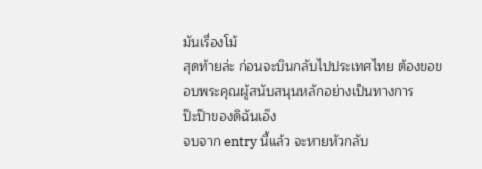มันเรื่องโม้
สุดท้ายล่ะ ก่อนจะบินกลับไปประเทศไทย ต้องขอขอบพระคุณผู้สนับสนุนหลักอย่างเป็นทางการ
ป๊ะป๊าของดิฉันเอ๊ง
จบจาก entry นี้แล้ว จะหายหัวกลับ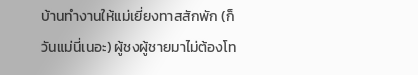บ้านทำงานให้แม่เยี่ยงทาสสักพัก (ก็วันแม่นี่เนอะ) ผู้ชงผู้ชายมาไม่ต้องโท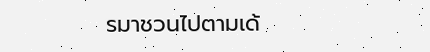รมาชวนไปตามเด้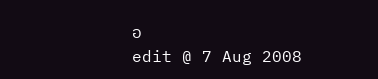อ
edit @ 7 Aug 2008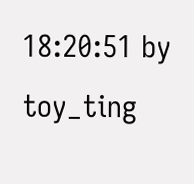18:20:51 by toy_ting